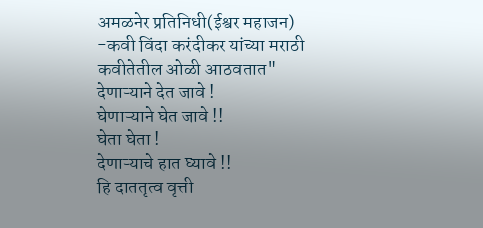अमळनेर प्रतिनिधी(ईश्वर महाजन) -कवी विंदा करंदीकर यांच्या मराठी कवीतेतील ओळी आठवतात"
देणाऱ्याने देत जावे !
घेणाऱ्याने घेत जावे !!
घेता घेता !
देणाऱ्याचे हात घ्यावे !!
हि दाततृत्व वृत्ती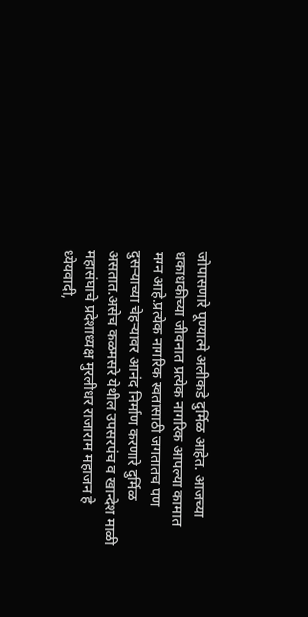जोपासणारे पूण्यात्मे अलीकडे दुर्मिळ आहेत. आजच्या धकाधकीच्या जीवनात प्रत्येक नागरिक आपल्या कामात मग्न आहे.प्रत्येक नागरिक स्वतासाठी जगतातच पण दुसऱ्याच्या चेहऱ्यावर आनंद निर्माण करणारे दुर्मिळ असतात.असेच कळमसरे येथील उपसरपंच व खान्देश माळी महासंघाचे प्रदेशाध्यक्ष मुरलीधर राजाराम महाजन हे ध्येयवादी,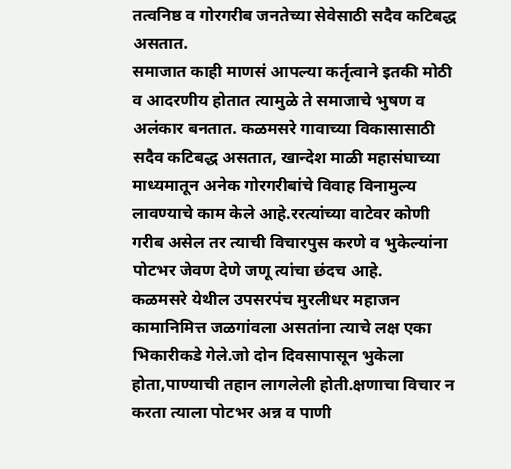तत्वनिष्ठ व गोरगरीब जनतेच्या सेवेसाठी सदैव कटिबद्ध असतात.
समाजात काही माणसं आपल्या कर्तृत्वाने इतकी मोठी व आदरणीय होतात त्यामुळे ते समाजाचे भुषण व अलंकार बनतात. कळमसरे गावाच्या विकासासाठी सदैव कटिबद्ध असतात, खान्देश माळी महासंघाच्या माध्यमातून अनेक गोरगरीबांचे विवाह विनामुल्य लावण्याचे काम केले आहे.ररत्यांच्या वाटेवर कोणी गरीब असेल तर त्याची विचारपुस करणे व भुकेल्यांना पोटभर जेवण देणे जणू त्यांचा छंदच आहे.
कळमसरे येथील उपसरपंच मुरलीधर महाजन कामानिमित्त जळगांवला असतांना त्याचे लक्ष एका भिकारीकडे गेले.जो दोन दिवसापासून भुकेला होता,पाण्याची तहान लागलेली होती.क्षणाचा विचार न करता त्याला पोटभर अन्न व पाणी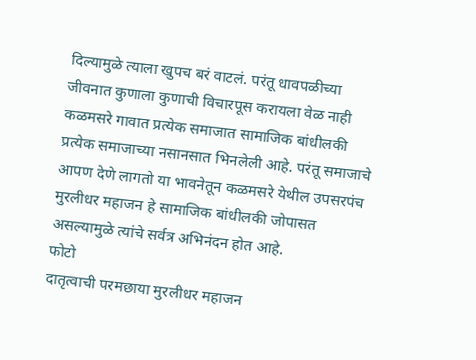दिल्यामुळे त्याला खुपच बरं वाटलं. परंतू धावपळीच्या जीवनात कुणाला कुणाची विचारपूस करायला वेळ नाही कळमसरे गावात प्रत्येक समाजात सामाजिक बांधीलकी प्रत्येक समाजाच्या नसानसात भिनलेली आहे. परंतू समाजाचे आपण देणे लागतो या भावनेतून कळमसरे येथील उपसरपंच मुरलीधर महाजन हे सामाजिक बांधीलकी जोपासत असल्यामुळे त्यांचे सर्वत्र अभिनंदन होत आहे.
फोटो
दातृत्वाची परमछाया मुरलीधर महाजन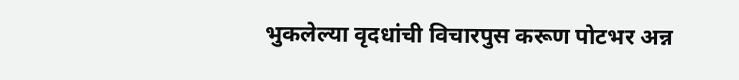भुकलेल्या वृदधांची विचारपुस करूण पोटभर अन्न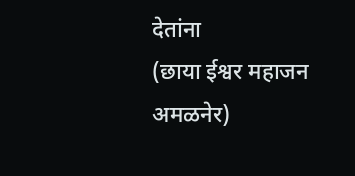देतांना
(छाया ईश्वर महाजन अमळनेर)